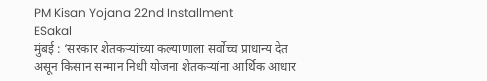PM Kisan Yojana 22nd Installment
ESakal
मुंबई : ‘सरकार शेतकऱ्यांच्या कल्याणाला सर्वोच्च प्राधान्य देत असून किसान सन्मान निधी योजना शेतकऱ्यांना आर्थिक आधार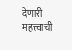देणारी महत्त्वाची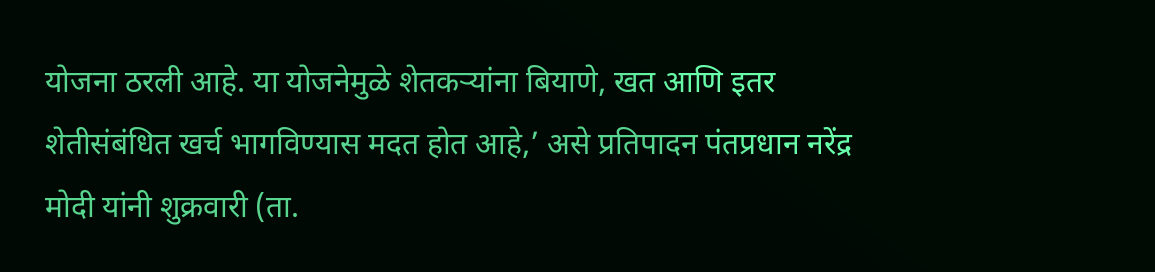योजना ठरली आहे. या योजनेमुळे शेतकऱ्यांना बियाणे, खत आणि इतर शेतीसंबंधित खर्च भागविण्यास मदत होत आहे,’ असे प्रतिपादन पंतप्रधान नरेंद्र मोदी यांनी शुक्रवारी (ता.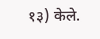१३) केले.